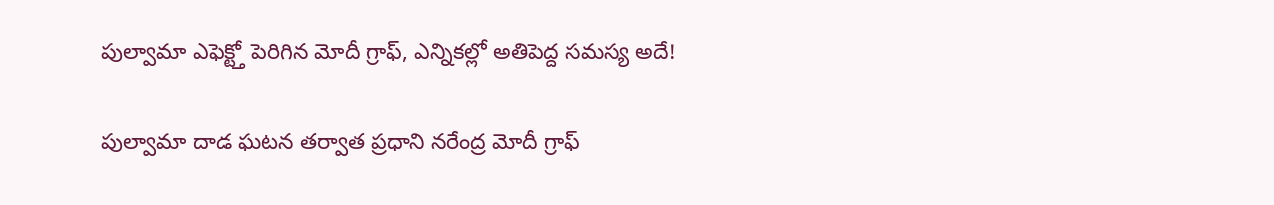పుల్వామా ఎఫెక్ట్తో పెరిగిన మోదీ గ్రాఫ్, ఎన్నికల్లో అతిపెద్ద సమస్య అదే!

పుల్వామా దాడ ఘటన తర్వాత ప్రధాని నరేంద్ర మోదీ గ్రాఫ్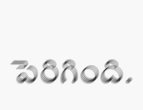పెరిగింది.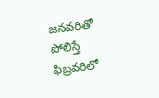జనవరితో పోలిస్తే ఫిబ్రవరిలో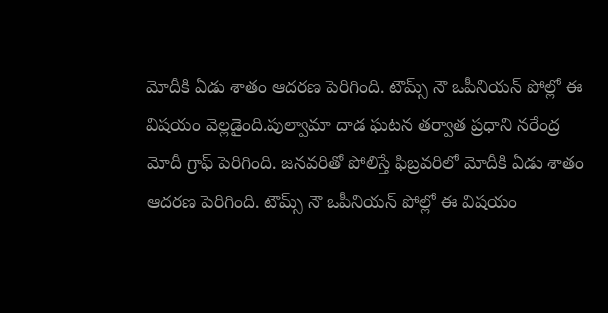మోదీకి ఏడు శాతం ఆదరణ పెరిగింది. టౌమ్స్ నౌ ఒపీనియన్ పోల్లో ఈ విషయం వెల్లడైంది.పుల్వామా దాడ ఘటన తర్వాత ప్రధాని నరేంద్ర మోదీ గ్రాఫ్ పెరిగింది. జనవరితో పోలిస్తే ఫిబ్రవరిలో మోదీకి ఏడు శాతం ఆదరణ పెరిగింది. టౌమ్స్ నౌ ఒపీనియన్ పోల్లో ఈ విషయం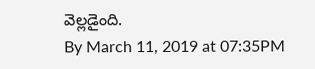వెల్లడైంది.
By March 11, 2019 at 07:35PM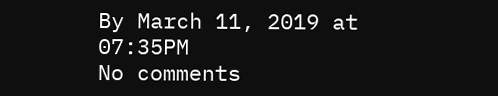By March 11, 2019 at 07:35PM
No comments